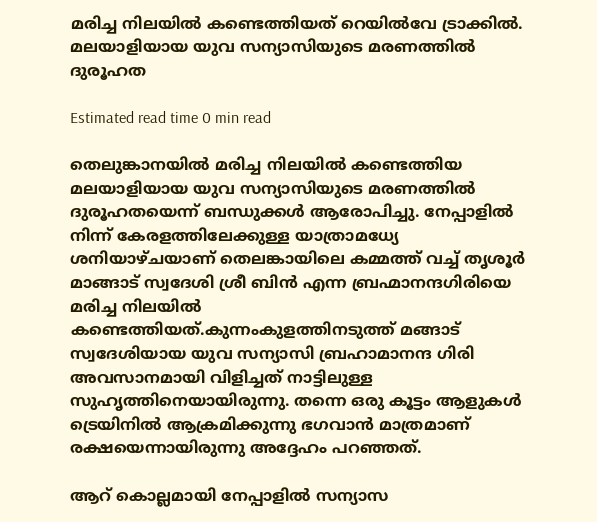മരിച്ച നിലയിൽ കണ്ടെത്തിയത് റെയിൽവേ ട്രാക്കിൽ. മലയാളിയായ യുവ സന്യാസിയുടെ മരണത്തിൽ ദുരൂഹത

Estimated read time 0 min read

തെലുങ്കാനയിൽ മരിച്ച നിലയിൽ കണ്ടെത്തിയ മലയാളിയായ യുവ സന്യാസിയുടെ മരണത്തിൽ ദുരൂഹതയെന്ന് ബന്ധുക്കൾ ആരോപിച്ചു. നേപ്പാളിൽ നിന്ന് കേരളത്തിലേക്കുള്ള യാത്രാമധ്യേ ശനിയാഴ്ചയാണ് തെലങ്കായിലെ കമ്മത്ത് വച്ച് തൃശൂർ മാങ്ങാട് സ്വദേശി ശ്രീ ബിൻ എന്ന ബ്രഹ്മാനന്ദഗിരിയെ മരിച്ച നിലയിൽ കണ്ടെത്തിയത്.കുന്നംകുളത്തിനടുത്ത് മങ്ങാട് സ്വദേശിയായ യുവ സന്യാസി ബ്രഹാമാനന്ദ ഗിരി അവസാനമായി വിളിച്ചത് നാട്ടിലുള്ള സുഹൃത്തിനെയായിരുന്നു. തന്നെ ഒരു കൂട്ടം ആളുകൾ ട്രെയിനിൽ ആക്രമിക്കുന്നു ഭഗവാൻ മാത്രമാണ് രക്ഷയെന്നായിരുന്നു അദ്ദേഹം പറഞ്ഞത്.

ആറ് കൊല്ലമായി നേപ്പാളിൽ സന്യാസ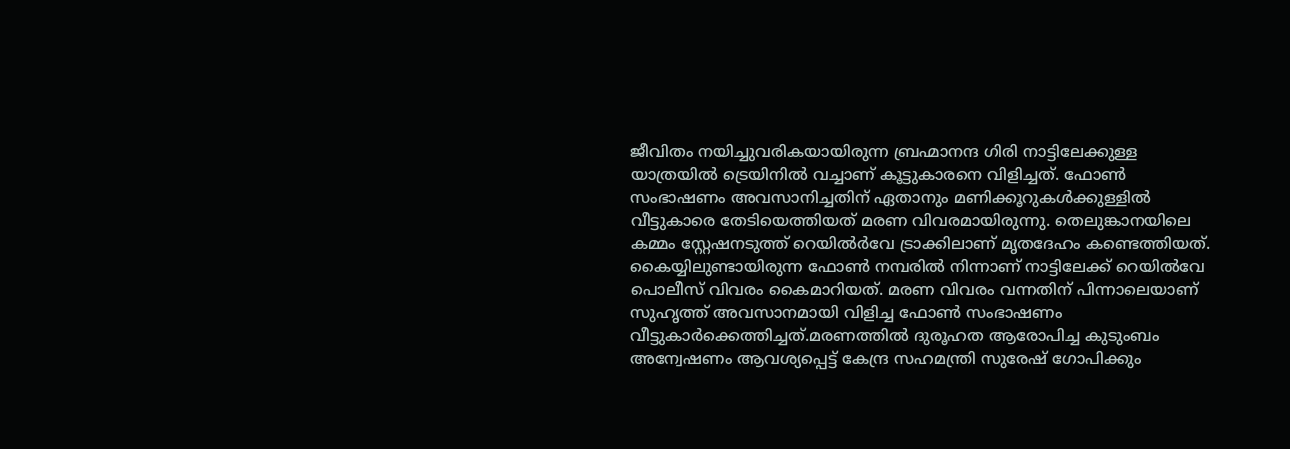ജീവിതം നയിച്ചുവരികയായിരുന്ന ബ്രഹ്മാനന്ദ ഗിരി നാട്ടിലേക്കുള്ള യാത്രയിൽ ട്രെയിനിൽ വച്ചാണ് കൂട്ടുകാരനെ വിളിച്ചത്. ഫോൺ സംഭാഷണം അവസാനിച്ചതിന് ഏതാനും മണിക്കൂറുകൾക്കുള്ളിൽ വീട്ടുകാരെ തേടിയെത്തിയത് മരണ വിവരമായിരുന്നു. തെലുങ്കാനയിലെ കമ്മം സ്റ്റേഷനടുത്ത് റെയിൽർവേ ട്രാക്കിലാണ് മൃതദേഹം കണ്ടെത്തിയത്. കൈയ്യിലുണ്ടായിരുന്ന ഫോൺ നമ്പരിൽ നിന്നാണ് നാട്ടിലേക്ക് റെയിൽവേ പൊലീസ് വിവരം കൈമാറിയത്. മരണ വിവരം വന്നതിന് പിന്നാലെയാണ് സുഹൃത്ത് അവസാനമായി വിളിച്ച ഫോൺ സംഭാഷണം വീട്ടുകാർക്കെത്തിച്ചത്.മരണത്തിൽ ദുരൂഹത ആരോപിച്ച കുടുംബം അന്വേഷണം ആവശ്യപ്പെട്ട് കേന്ദ്ര സഹമന്ത്രി സുരേഷ് ഗോപിക്കും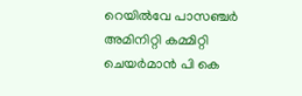റെയിൽവേ പാസഞ്ചർ അമിനിറ്റി കമ്മിറ്റി ചെയർമാൻ പി കെ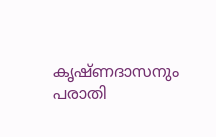കൃഷ്‌ണദാസനും പരാതി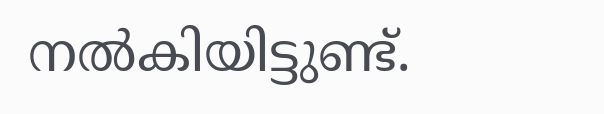നൽകിയിട്ടുണ്ട്.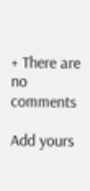+ There are no comments

Add yours